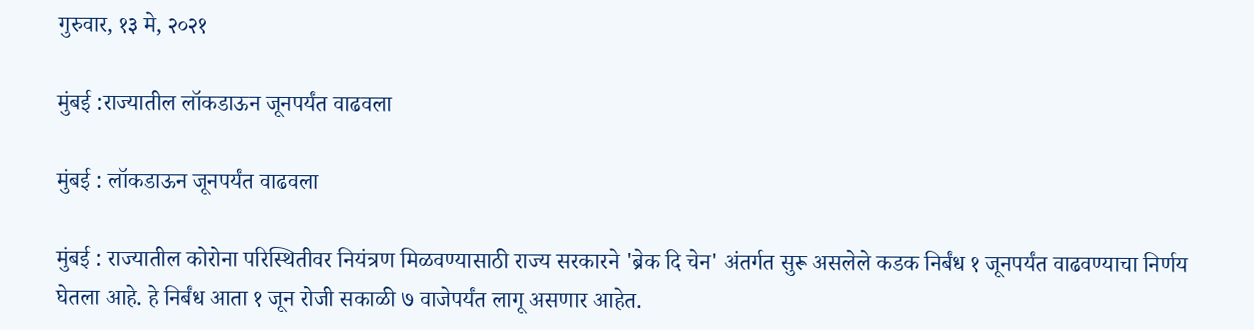गुरुवार, १३ मे, २०२१

मुंबई :राज्यातील लॉकडाऊन जूनपर्यंत वाढवला

मुंबई : लॉकडाऊन जूनपर्यंत वाढवला

मुंबई : राज्यातील कोरोना परिस्थितीवर नियंत्रण मिळवण्यासाठी राज्य सरकारने 'ब्रेक दि चेन' अंतर्गत सुरू असलेले कडक निर्बंध १ जूनपर्यंत वाढवण्याचा निर्णय घेतला आहे. हे निर्बंध आता १ जून रोजी सकाळी ७ वाजेपर्यंत लागू असणार आहेत.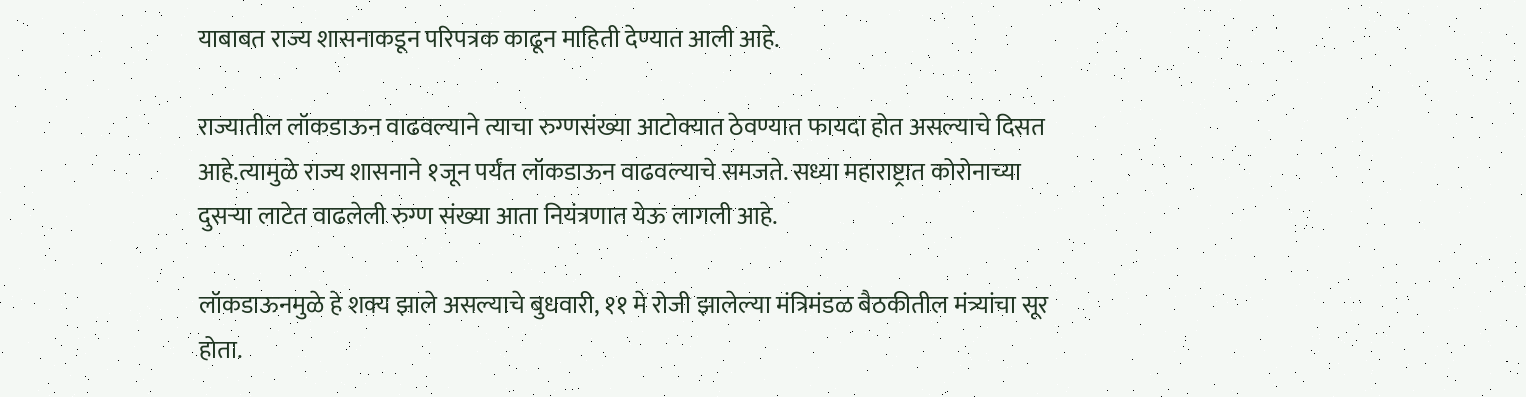याबाबत राज्य शासनाकडून परिपत्रक काढून माहिती देण्यात आली आहे.

राज्यातील लॉकडाऊन वाढवल्याने त्याचा रुग्णसंख्या आटोक्यात ठेवण्यात फायदा होत असल्याचे दिसत आहे.त्यामुळे राज्य शासनाने १जून पर्यंत लॉकडाऊन वाढवल्याचे समजते. सध्या महाराष्ट्रात कोरोनाच्या दुसऱ्या लाटेत वाढलेली रुग्ण संख्या आता नियंत्रणात येऊ लागली आहे.

लॉकडाऊनमुळे हे शक्य झाले असल्याचे बुधवारी, ११ मे रोजी झालेल्या मंत्रिमंडळ बैठकीतील मंत्र्यांचा सूर होता.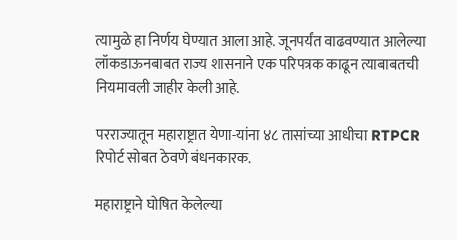त्यामुळे हा निर्णय घेण्यात आला आहे. जूनपर्यंत वाढवण्यात आलेल्या लॉकडाऊनबाबत राज्य शासनाने एक परिपत्रक काढून त्याबाबतची नियमावली जाहीर केली आहे.

परराज्यातून महाराष्ट्रात येणा-यांना ४८ तासांच्या आधीचा RTPCR रिपोर्ट सोबत ठेवणे बंधनकारक.

महाराष्ट्राने घोषित केलेल्या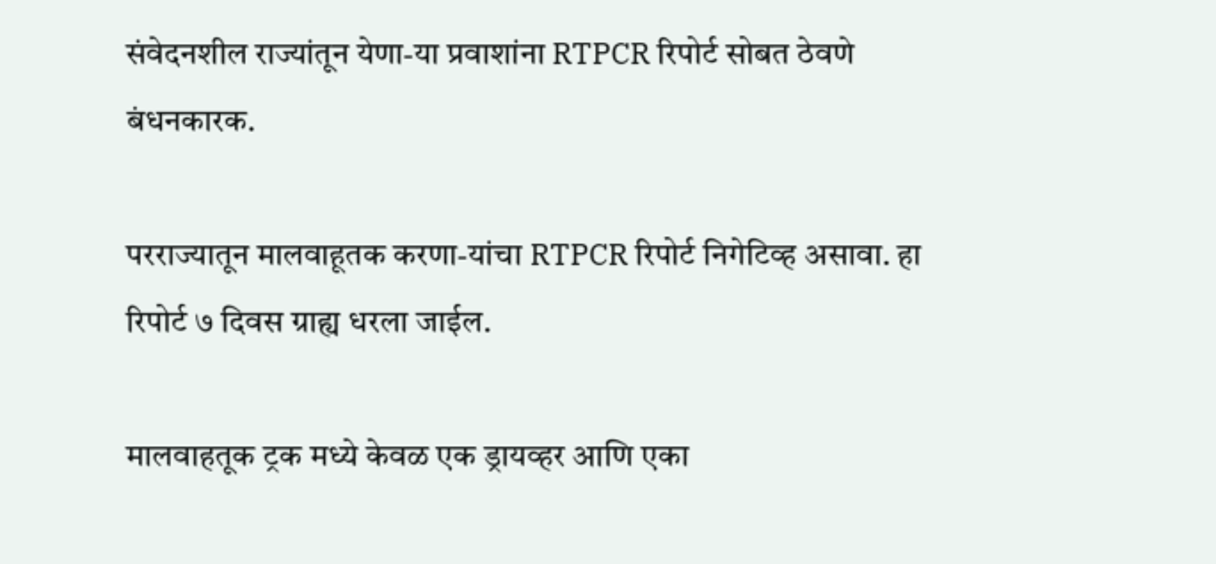संवेदनशील राज्यांतून येणा-या प्रवाशांना RTPCR रिपोर्ट सोबत ठेवणे बंधनकारक.

परराज्यातून मालवाहूतक करणा-यांचा RTPCR रिपोर्ट निगेटिव्ह असावा. हा रिपोर्ट ७ दिवस ग्राह्य धरला जाईल.

मालवाहतूक ट्रक मध्ये केवळ एक ड्रायव्हर आणि एका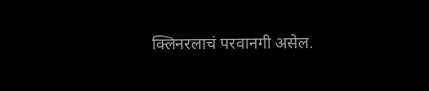क्लिनरलाचं परवानगी असेल.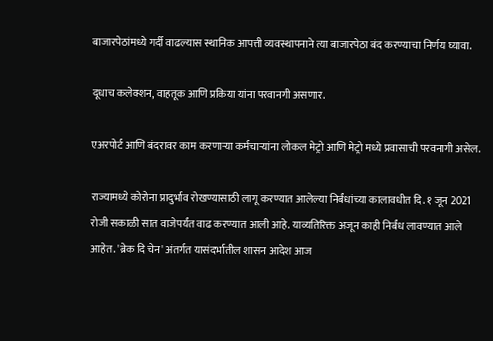बाजारपेठांमध्ये गर्दी वाढल्यास स्थानिक आपत्ती व्यवस्थापनाने त्या बाजारपेठा बंद करण्याचा निर्णय घ्यावा.

दूधाच कलेक्शन, वाहतूक आणि प्रकिया यांना परवानगी असणार.

एअरपोर्ट आणि बंदरावर काम करणाऱ्या कर्मचाऱ्यांना लोकल मेट्रो आणि मेट्रो मध्ये प्रवासाची परवनागी असेल.

राज्यामध्ये कोरोना प्रादुर्भाव रोखण्यासाठी लागू करण्यात आलेल्या निर्बंधांच्या कालावधीत दि. १ जून 2021 रोजी सकाळी सात वाजेपर्यंत वाढ करण्यात आली आहे. याव्यतिरिक्त अजून काही निर्बंध लावण्यात आले आहेत. 'ब्रेक दि चेन' अंतर्गत यासंदर्भातील शासन आदेश आज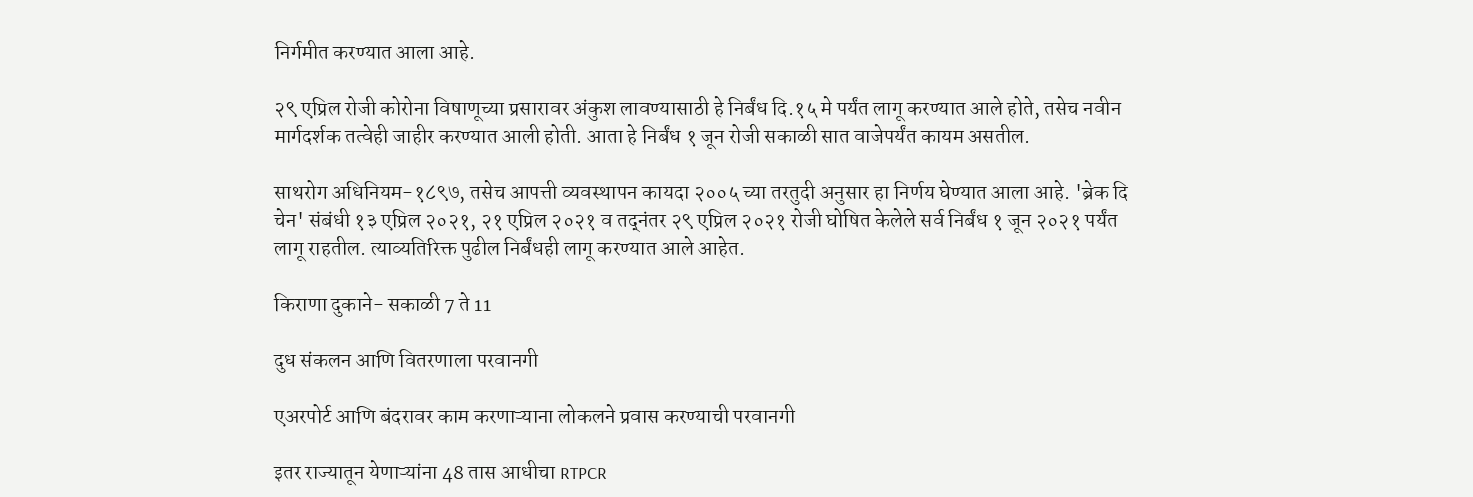निर्गमीत करण्यात आला आहे.

२९ एप्रिल रोजी कोरोना विषाणूच्या प्रसारावर अंकुश लावण्यासाठी हे निर्बंध दि.१५ मे पर्यंत लागू करण्यात आले होते, तसेच नवीन मार्गदर्शक तत्वेही जाहीर करण्यात आली होती. आता हे निर्बंध १ जून रोजी सकाळी सात वाजेपर्यंत कायम असतील.

साथरोग अधिनियम-१८९७, तसेच आपत्ती व्यवस्थापन कायदा २००५ च्या तरतुदी अनुसार हा निर्णय घेण्यात आला आहे. 'ब्रेक दि चेन' संबंधी १३ एप्रिल २०२१, २१ एप्रिल २०२१ व तद्‌नंतर २९ एप्रिल २०२१ रोजी घोषित केलेले सर्व निर्बंध १ जून २०२१ पर्यंत लागू राहतील. त्याव्यतिरिक्त पुढील निर्बंधही लागू करण्यात आले आहेत.

किराणा दुकाने- सकाळी 7 ते 11

दुध संकलन आणि वितरणाला परवानगी

एअरपोर्ट आणि बंदरावर काम करणाऱ्याना लोकलने प्रवास करण्याची परवानगी

इतर राज्यातून येणाऱ्यांना 48 तास आधीचा RTPCR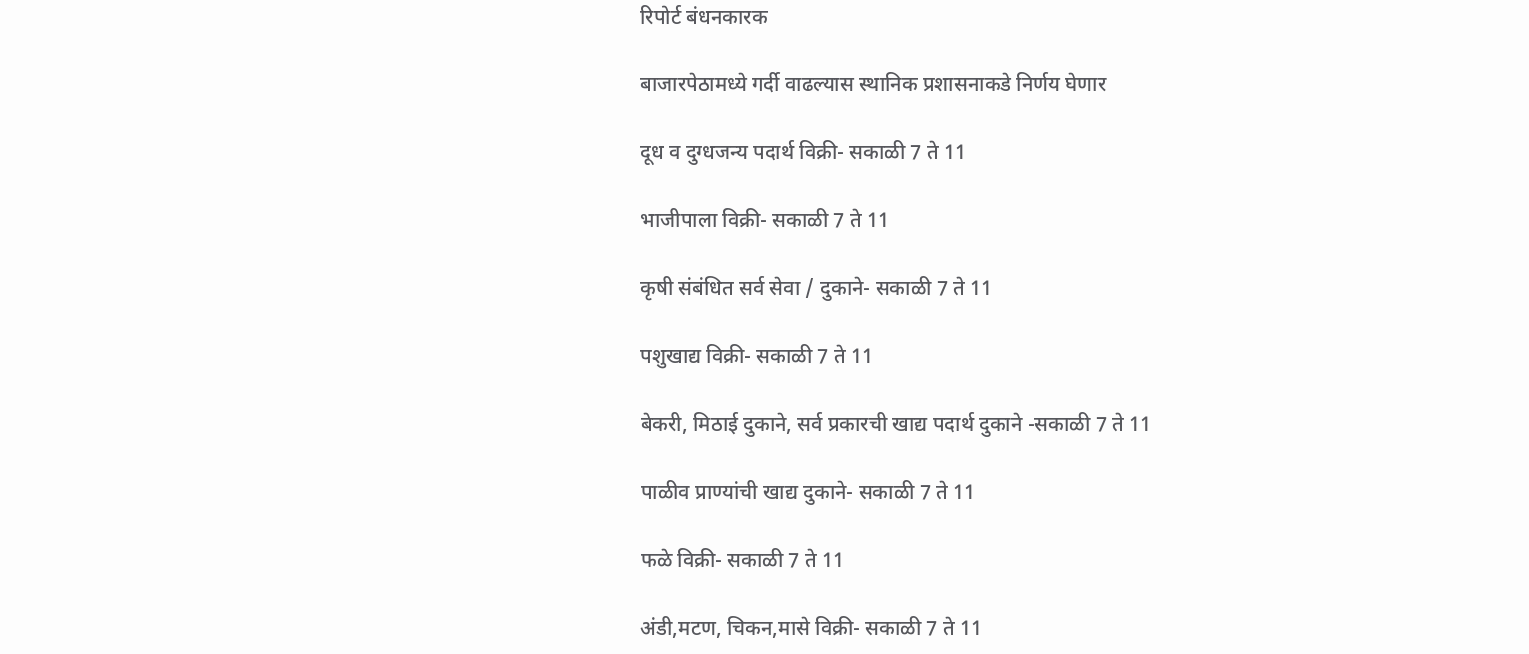रिपोर्ट बंधनकारक

बाजारपेठामध्ये गर्दी वाढल्यास स्थानिक प्रशासनाकडे निर्णय घेणार

दूध व दुग्धजन्य पदार्थ विक्री- सकाळी 7 ते 11

भाजीपाला विक्री- सकाळी 7 ते 11

कृषी संबंधित सर्व सेवा / दुकाने- सकाळी 7 ते 11

पशुखाद्य विक्री- सकाळी 7 ते 11

बेकरी, मिठाई दुकाने, सर्व प्रकारची खाद्य पदार्थ दुकाने -सकाळी 7 ते 11

पाळीव प्राण्यांची खाद्य दुकाने- सकाळी 7 ते 11

फळे विक्री- सकाळी 7 ते 11

अंडी,मटण, चिकन,मासे विक्री- सकाळी 7 ते 11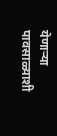येणाऱ्या पावसाळ्याशी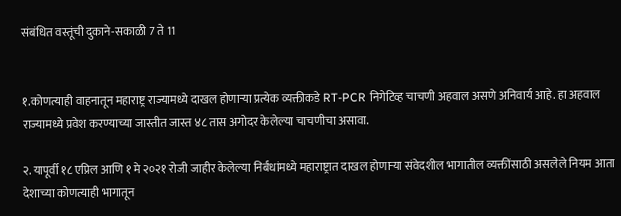संबंधित वस्तूंची दुकाने-सकाळी 7 ते 11


१.कोणत्याही वाहनातून महाराष्ट्र राज्यामध्ये दाखल होणाऱ्या प्रत्येक व्यक्तीकडे RT-PCR निगेटिव्ह चाचणी अहवाल असणे अनिवार्य आहे. हा अहवाल राज्यामध्ये प्रवेश करण्याच्या जास्तीत जास्त ४८ तास अगोदर केलेल्या चाचणीचा असावा.

२. यापूर्वी १८ एप्रिल आणि १ मे २०२१ रोजी जाहीर केलेल्या निर्बंधांमध्ये महाराष्ट्रात दाखल होणाऱ्या संवेदशील भागातील व्यक्तींसाठी असलेले नियम आता देशाच्या कोणत्याही भागातून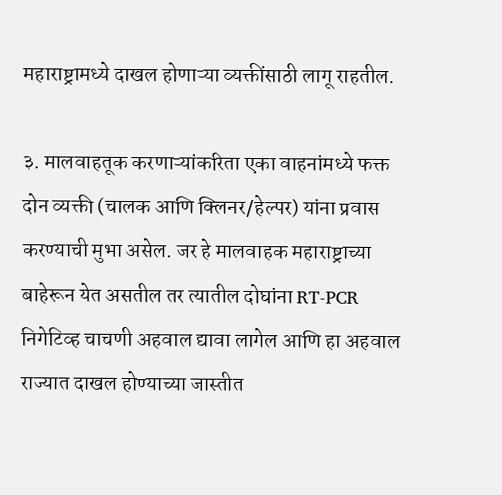महाराष्ट्रामध्ये दाखल होणाऱ्या व्यक्तींसाठी लागू राहतील.

३. मालवाहतूक करणाऱ्यांकरिता एका वाहनांमध्ये फक्त दोन व्यक्ती (चालक आणि क्लिनर/हेल्पर) यांना प्रवास करण्याची मुभा असेल. जर हे मालवाहक महाराष्ट्राच्या बाहेरून येत असतील तर त्यातील दोघांना RT-PCR निगेटिव्ह चाचणी अहवाल द्यावा लागेल आणि हा अहवाल राज्यात दाखल होण्याच्या जास्तीत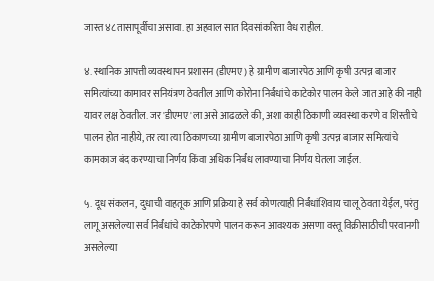जास्त ४८ तासापूर्वीचा असावा. हा अहवाल सात दिवसांकरिता वैध राहील.

४. स्थानिक आपत्ती व्यवस्थापन प्रशासन (डीएमए) हे ग्रामीण बाजारपेठ आणि कृषी उत्पन्न बाजार समित्यांच्या कामावर सनियंत्रण ठेवतील आणि कोरोना निर्बंधांचे काटेकोर पालन केले जात आहे की नाही यावर लक्ष ठेवतील. जर 'डीएमए'ला असे आढळले की, अशा काही ठिकाणी व्यवस्था करणे व शिस्तीचे पालन होत नाहीये, तर त्या त्या ठिकाणच्या ग्रामीण बाजारपेठा आणि कृषी उत्पन्न बाजार समित्यांचे कामकाज बंद करण्याचा निर्णय किंवा अधिक निर्बंध लावण्याचा निर्णय घेतला जाईल.

५. दूध संकलन, दुधाची वाहतूक आणि प्रक्रिया हे सर्व कोणत्याही निर्बंधांशिवाय चालू ठेवता येईल, परंतु लागू असलेल्या सर्व निर्बंधांचे काटेकोरपणे पालन करून आवश्यक असणा वस्तू विक्रीसाठीची परवानगी असलेल्या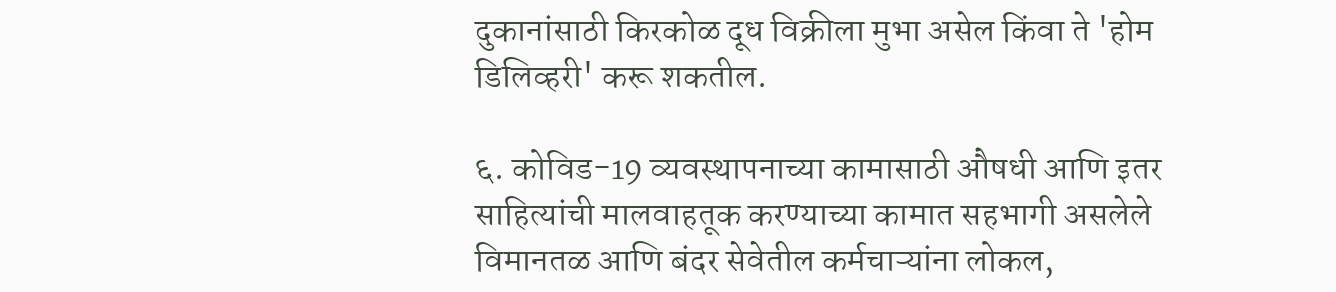दुकानांसाठी किरकोळ दूध विक्रीला मुभा असेल किंवा ते 'होम डिलिव्हरी' करू शकतील.

६. कोविड-19 व्यवस्थापनाच्या कामासाठी औषधी आणि इतर साहित्यांची मालवाहतूक करण्याच्या कामात सहभागी असलेले विमानतळ आणि बंदर सेवेतील कर्मचाऱ्यांना लोकल,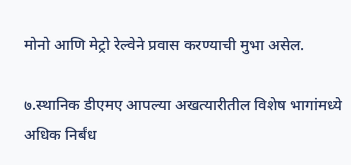मोनो आणि मेट्रो रेल्वेने प्रवास करण्याची मुभा असेल.

७.स्थानिक डीएमए आपल्या अखत्यारीतील विशेष भागांमध्ये अधिक निर्बंध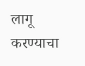लागू करण्याचा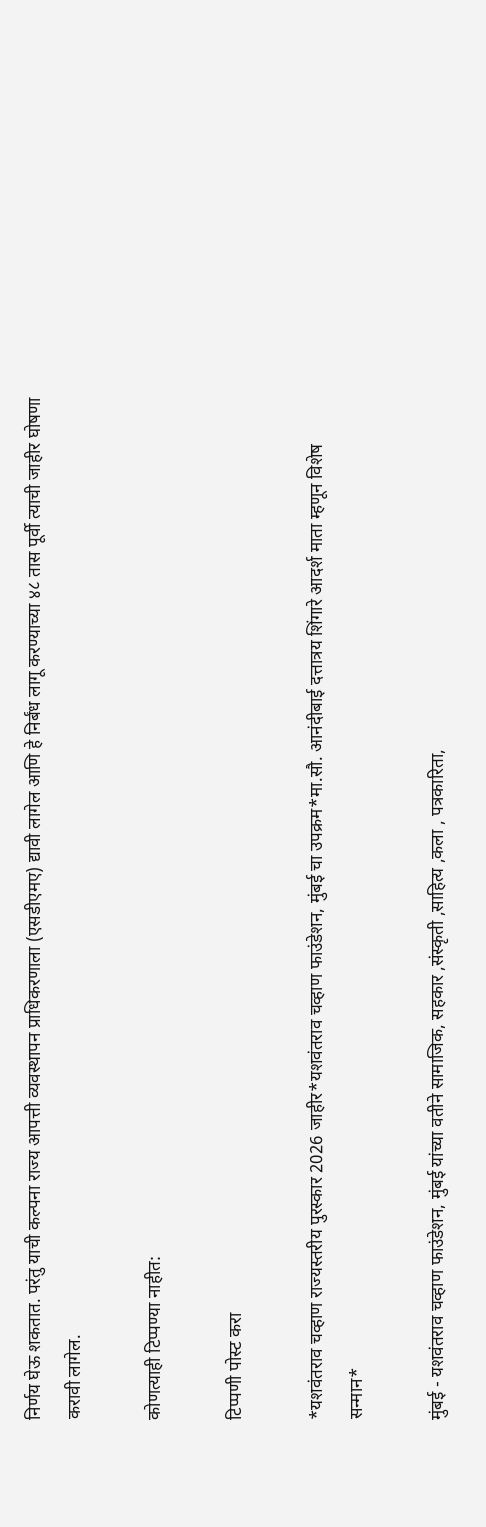निर्णय घेऊ शकतात. परंतु याची कल्पना राज्य आपत्ती व्यवस्थापन प्राधिकरणाला (एसडीएमए) द्यावी लागेल आणि हे निर्बंध लागू करण्याच्या ४८ तास पूर्वी त्याची जाहीर घोषणा करावी लागेल.

कोणत्याही टिप्पण्‍या नाहीत:

टिप्पणी पोस्ट करा

*यशवंतराव चव्हाण राज्यस्तरीय पुरस्कार 2026 जाहीर*यशवंतराव चव्हाण फाउंडेशन, मुंबई चा उपक्रम*मा.सौ. आनंदीबाई दत्तात्रय शिंगारे आदर्श माता म्हणून विशेष सन्मान*

मुंबई - यशवंतराव चव्हाण फाउंडेशन, मुंबई यांच्या वतीने सामाजिक, सहकार ,संस्कृती ,साहित्य ,कला , पत्रकारिता,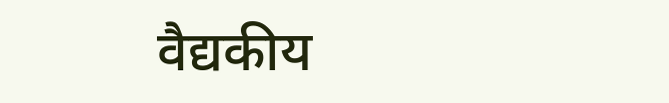वैद्यकीय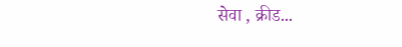सेवा , क्रीड...